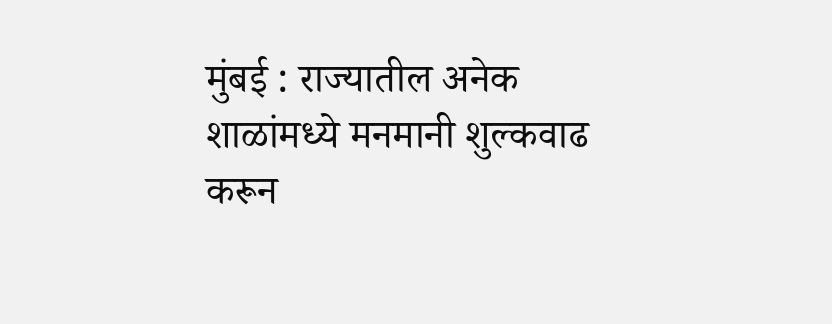मुंबई : राज्यातील अनेक शाळांमध्ये मनमानी शुल्कवाढ करून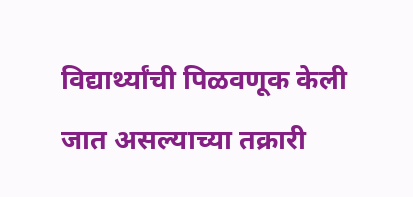विद्यार्थ्यांची पिळवणूक केली जात असल्याच्या तक्रारी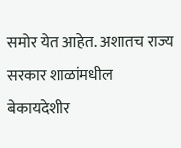समोर येत आहेत. अशातच राज्य सरकार शाळांमधील बेकायदेशीर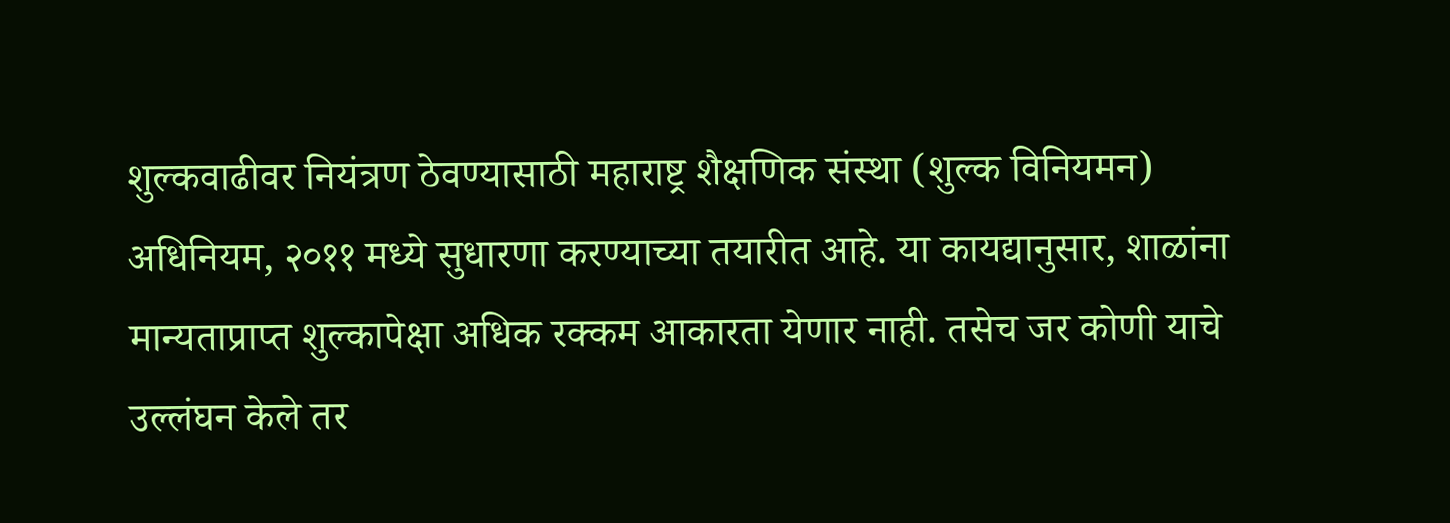शुल्कवाढीवर नियंत्रण ठेवण्यासाठी महाराष्ट्र शैक्षणिक संस्था (शुल्क विनियमन) अधिनियम, २०११ मध्ये सुधारणा करण्याच्या तयारीत आहे. या कायद्यानुसार, शाळांना मान्यताप्राप्त शुल्कापेक्षा अधिक रक्कम आकारता येणार नाही. तसेच जर कोणी याचे उल्लंघन केले तर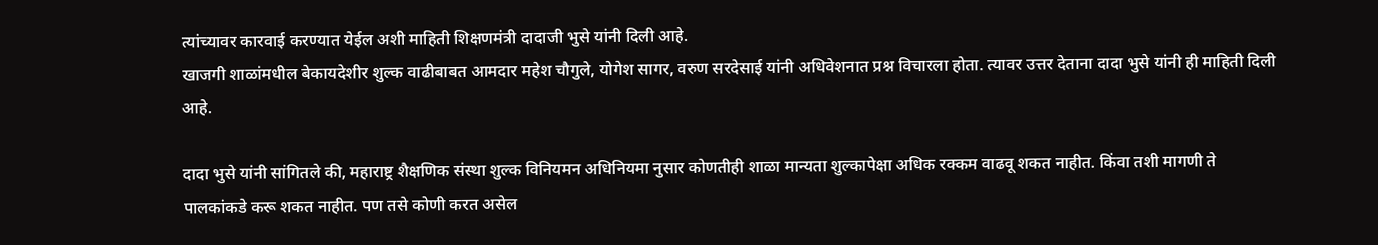त्यांच्यावर कारवाई करण्यात येईल अशी माहिती शिक्षणमंत्री दादाजी भुसे यांनी दिली आहे.
खाजगी शाळांमधील बेकायदेशीर शुल्क वाढीबाबत आमदार महेश चौगुले, योगेश सागर, वरुण सरदेसाई यांनी अधिवेशनात प्रश्न विचारला होता. त्यावर उत्तर देताना दादा भुसे यांनी ही माहिती दिली आहे.

दादा भुसे यांनी सांगितले की, महाराष्ट्र शैक्षणिक संस्था शुल्क विनियमन अधिनियमा नुसार कोणतीही शाळा मान्यता शुल्कापेक्षा अधिक रक्कम वाढवू शकत नाहीत. किंवा तशी मागणी ते पालकांकडे करू शकत नाहीत. पण तसे कोणी करत असेल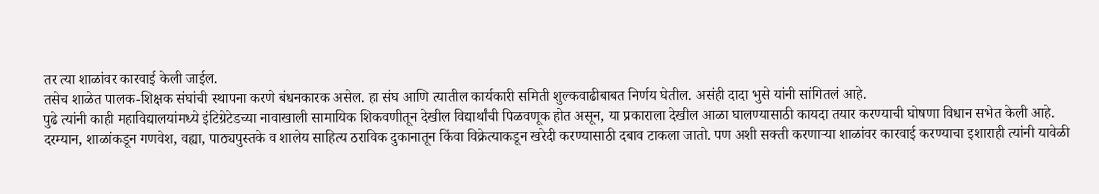तर त्या शाळांवर कारवाई केली जाईल.
तसेच शाळेत पालक-शिक्षक संघांची स्थापना करणे बंधनकारक असेल. हा संघ आणि त्यातील कार्यकारी समिती शुल्कवाढीबाबत निर्णय घेतील. असंही दादा भुसे यांनी सांगितलं आहे.
पुढे त्यांनी काही महाविद्यालयांमध्ये इंटिग्रेटेडच्या नावाखाली सामायिक शिकवणीतून देखील विद्यार्थांची पिळवणूक होत असून, या प्रकाराला देखील आळा घालण्यासाठी कायदा तयार करण्याची घोषणा विधान सभेत केली आहे.
दरम्यान, शाळांकडून गणवेश, वह्या, पाठ्यपुस्तके व शालेय साहित्य ठराविक दुकानातून किंवा विक्रेत्याकडून खरेदी करण्यासाठी दबाव टाकला जातो. पण अशी सक्ती करणाऱ्या शाळांवर कारवाई करण्याचा इशाराही त्यांनी यावेळी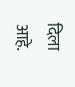दिला आहे.